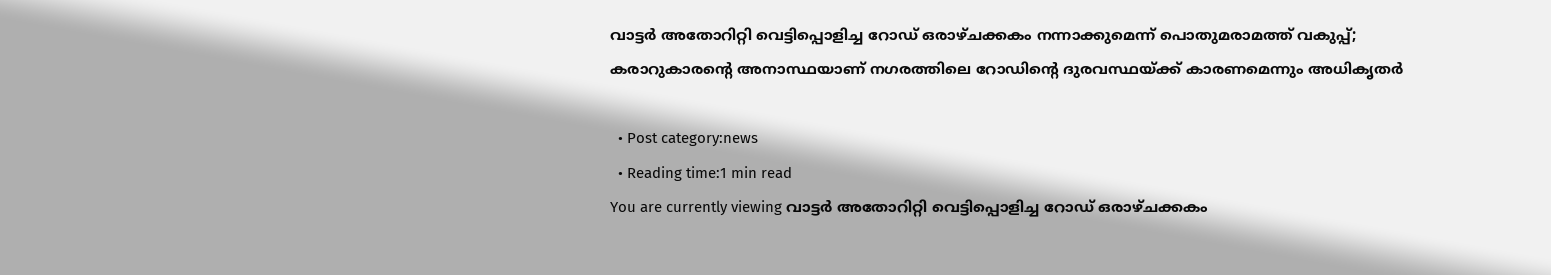വാട്ടര്‍ അതോറിറ്റി വെട്ടിപ്പൊളിച്ച റോഡ് ഒരാഴ്ചക്കകം നന്നാക്കുമെന്ന് പൊതുമരാമത്ത് വകുപ്പ്; കരാറുകാരൻ്റെ അനാസ്ഥയാണ് നഗരത്തിലെ റോഡിൻ്റെ ദുരവസ്ഥയ്ക്ക് കാരണമെന്നും അധികൃതര്‍

  • Post category:news
  • Reading time:1 min read
You are currently viewing വാട്ടര്‍ അതോറിറ്റി വെട്ടിപ്പൊളിച്ച റോഡ് ഒരാഴ്ചക്കകം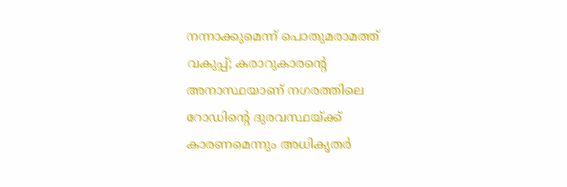നന്നാക്കുമെന്ന് പൊതുമരാമത്ത് വകുപ്പ്; കരാറുകാരൻ്റെ അനാസ്ഥയാണ് നഗരത്തിലെ റോഡിൻ്റെ ദുരവസ്ഥയ്ക്ക് കാരണമെന്നും അധികൃതര്‍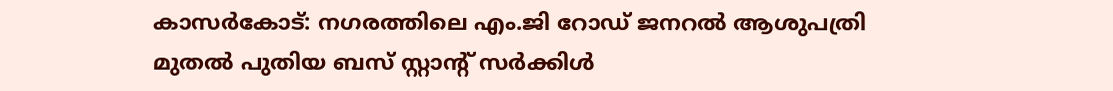കാസര്‍കോട്: നഗരത്തിലെ എം.ജി റോഡ് ജനറല്‍ ആശുപത്രി മുതല്‍ പുതിയ ബസ് സ്റ്റാന്റ് സര്‍ക്കിള്‍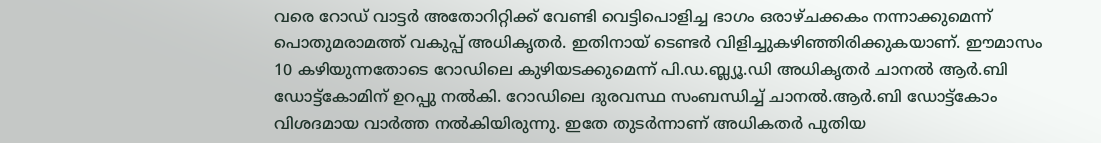വരെ റോഡ് വാട്ടര്‍ അതോറിറ്റിക്ക് വേണ്ടി വെട്ടിപൊളിച്ച ഭാഗം ഒരാഴ്ചക്കകം നന്നാക്കുമെന്ന് പൊതുമരാമത്ത് വകുപ്പ് അധികൃതര്‍. ഇതിനായ് ടെണ്ടര്‍ വിളിച്ചുകഴിഞ്ഞിരിക്കുകയാണ്. ഈമാസം 10 കഴിയുന്നതോടെ റോഡിലെ കുഴിയടക്കുമെന്ന് പി.ഡ.ബ്ല്യൂ.ഡി അധികൃതര്‍ ചാനല്‍ ആര്‍.ബി ഡോട്ട്‌കോമിന് ഉറപ്പു നല്‍കി. റോഡിലെ ദുരവസ്ഥ സംബന്ധിച്ച് ചാനല്‍.ആര്‍.ബി ഡോട്ട്‌കോം വിശദമായ വാര്‍ത്ത നല്‍കിയിരുന്നു. ഇതേ തുടര്‍ന്നാണ് അധികതര്‍ പുതിയ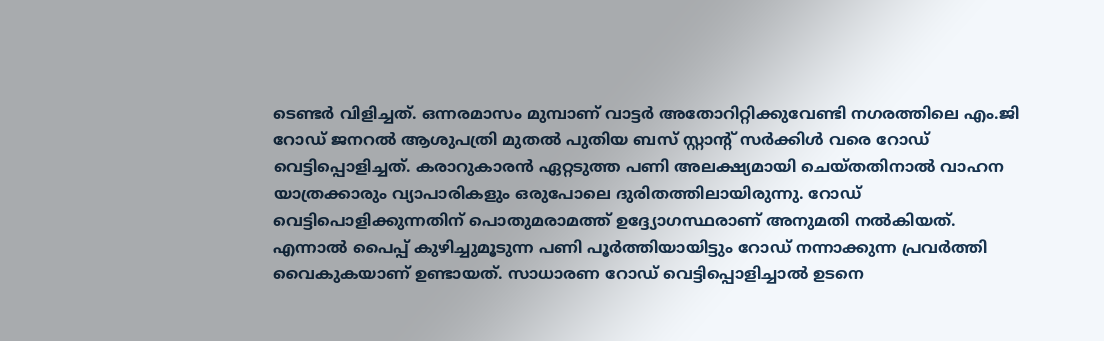ടെണ്ടര്‍ വിളിച്ചത്. ഒന്നരമാസം മുമ്പാണ് വാട്ടര്‍ അതോറിറ്റിക്കുവേണ്ടി നഗരത്തിലെ എം.ജി റോഡ് ജനറല്‍ ആശുപത്രി മുതല്‍ പുതിയ ബസ് സ്റ്റാന്റ് സര്‍ക്കിള്‍ വരെ റോഡ് വെട്ടിപ്പൊളിച്ചത്. കരാറുകാരന്‍ ഏറ്റടുത്ത പണി അലക്ഷ്യമായി ചെയ്തതിനാല്‍ വാഹന യാത്രക്കാരും വ്യാപാരികളും ഒരുപോലെ ദുരിതത്തിലായിരുന്നു. റോഡ് വെട്ടിപൊളിക്കുന്നതിന് പൊതുമരാമത്ത് ഉദ്ദ്യോഗസ്ഥരാണ് അനുമതി നല്‍കിയത്. എന്നാല്‍ പൈപ്പ് കുഴിച്ചുമൂടുന്ന പണി പൂര്‍ത്തിയായിട്ടും റോഡ് നന്നാക്കുന്ന പ്രവര്‍ത്തി വൈകുകയാണ് ഉണ്ടായത്. സാധാരണ റോഡ് വെട്ടിപ്പൊളിച്ചാല്‍ ഉടനെ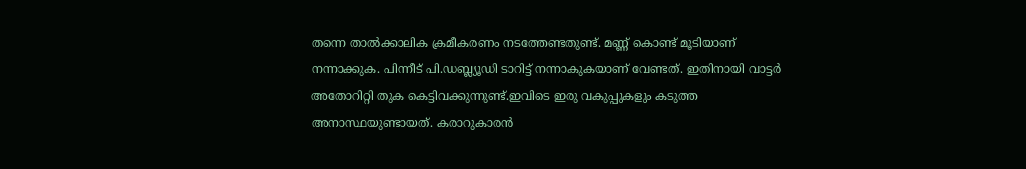തന്നെ താല്‍ക്കാലിക ക്രമീകരണം നടത്തേണ്ടതുണ്ട്. മണ്ണ് കൊണ്ട് മൂടിയാണ് നന്നാക്കുക. പിന്നീട് പി.ഡബ്ല്യൂഡി ടാറിട്ട് നന്നാകുകയാണ് വേണ്ടത്. ഇതിനായി വാട്ടര്‍ അതോറിറ്റി തുക കെട്ടിവക്കുന്നുണ്ട്.ഇവിടെ ഇരു വകുപ്പുകളും കടുത്ത അനാസ്ഥയുണ്ടായത്. കരാറുകാരന്‍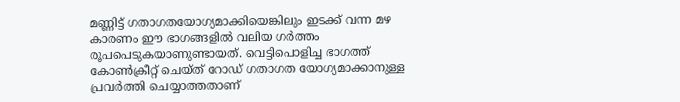മണ്ണിട്ട് ഗതാഗതയോഗ്യമാക്കിയെങ്കിലും ഇടക്ക് വന്ന മഴ കാരണം ഈ ഭാഗങ്ങളില്‍ വലിയ ഗര്‍ത്തം രൂപപെടുകയാണുണ്ടായത്. വെട്ടിപൊളിച്ച ഭാഗത്ത് കോണ്‍ക്രീറ്റ് ചെയ്ത് റോഡ് ഗതാഗത യോഗ്യമാക്കാനുള്ള പ്രവര്‍ത്തി ചെയ്യാത്തതാണ്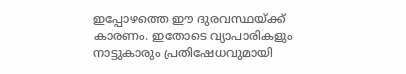ഇപ്പോഴത്തെ ഈ ദുരവസ്ഥയ്ക്ക് കാരണം. ഇതോടെ വ്യാപാരികളും നാട്ടുകാരും പ്രതിഷേധവുമായി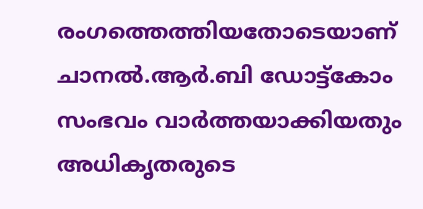രംഗത്തെത്തിയതോടെയാണ് ചാനല്‍.ആര്‍.ബി ഡോട്ട്‌കോം സംഭവം വാര്‍ത്തയാക്കിയതും അധികൃതരുടെ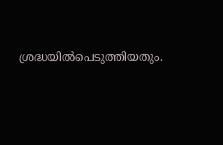ശ്രദ്ധയില്‍പെടുത്തിയതും.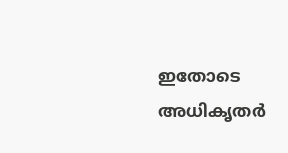ഇതോടെ അധികൃതര്‍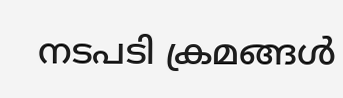നടപടി ക്രമങ്ങള്‍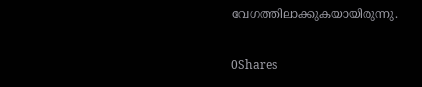വേഗത്തിലാക്കുകയായിരുന്നു.

0Shares